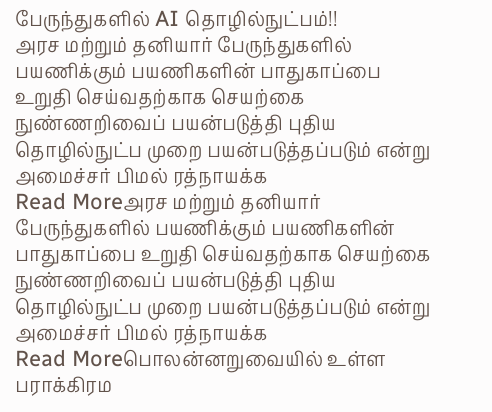பேருந்துகளில் AI தொழில்நுட்பம்!!
அரச மற்றும் தனியார் பேருந்துகளில் பயணிக்கும் பயணிகளின் பாதுகாப்பை உறுதி செய்வதற்காக செயற்கை நுண்ணறிவைப் பயன்படுத்தி புதிய தொழில்நுட்ப முறை பயன்படுத்தப்படும் என்று அமைச்சர் பிமல் ரத்நாயக்க
Read Moreஅரச மற்றும் தனியார் பேருந்துகளில் பயணிக்கும் பயணிகளின் பாதுகாப்பை உறுதி செய்வதற்காக செயற்கை நுண்ணறிவைப் பயன்படுத்தி புதிய தொழில்நுட்ப முறை பயன்படுத்தப்படும் என்று அமைச்சர் பிமல் ரத்நாயக்க
Read Moreபொலன்னறுவையில் உள்ள பராக்கிரம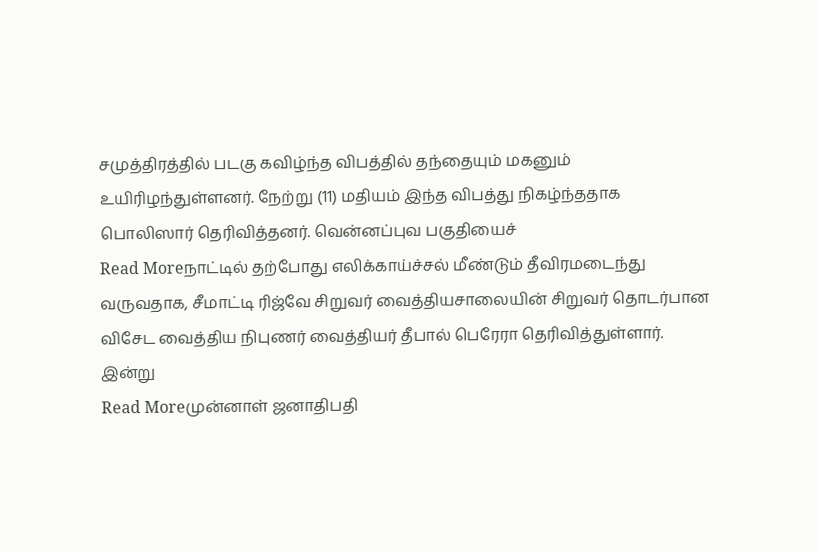சமுத்திரத்தில் படகு கவிழ்ந்த விபத்தில் தந்தையும் மகனும் உயிரிழந்துள்ளனர். நேற்று (11) மதியம் இந்த விபத்து நிகழ்ந்ததாக பொலிஸார் தெரிவித்தனர். வென்னப்புவ பகுதியைச்
Read Moreநாட்டில் தற்போது எலிக்காய்ச்சல் மீண்டும் தீவிரமடைந்து வருவதாக, சீமாட்டி ரிஜ்வே சிறுவர் வைத்தியசாலையின் சிறுவர் தொடர்பான விசேட வைத்திய நிபுணர் வைத்தியர் தீபால் பெரேரா தெரிவித்துள்ளார். இன்று
Read Moreமுன்னாள் ஜனாதிபதி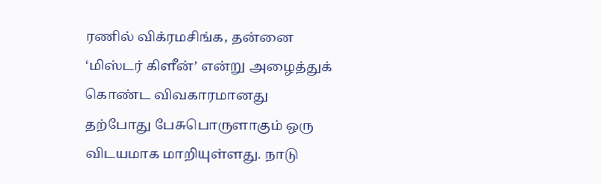ரணில் விக்ரமசிங்க, தன்னை ‘மிஸ்டர் கிளீன்’ என்று அழைத்துக் கொண்ட விவகாரமானது தற்போது பேசுபொருளாகும் ஒரு விடயமாக மாறியுள்ளது. நாடு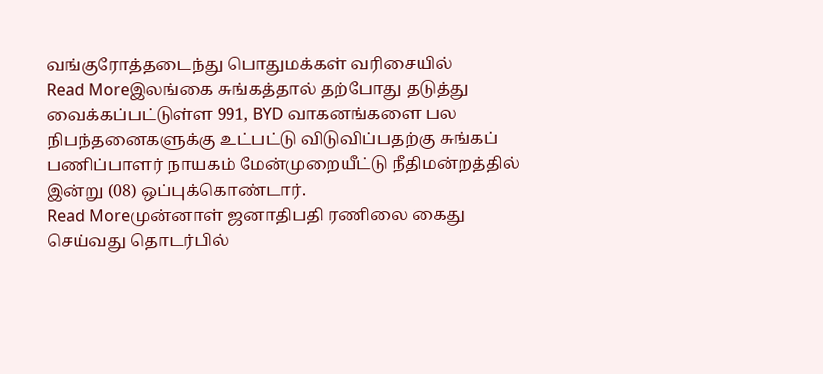வங்குரோத்தடைந்து பொதுமக்கள் வரிசையில்
Read Moreஇலங்கை சுங்கத்தால் தற்போது தடுத்து வைக்கப்பட்டுள்ள 991, BYD வாகனங்களை பல நிபந்தனைகளுக்கு உட்பட்டு விடுவிப்பதற்கு சுங்கப் பணிப்பாளர் நாயகம் மேன்முறையீட்டு நீதிமன்றத்தில் இன்று (08) ஒப்புக்கொண்டார்.
Read Moreமுன்னாள் ஜனாதிபதி ரணிலை கைது செய்வது தொடர்பில்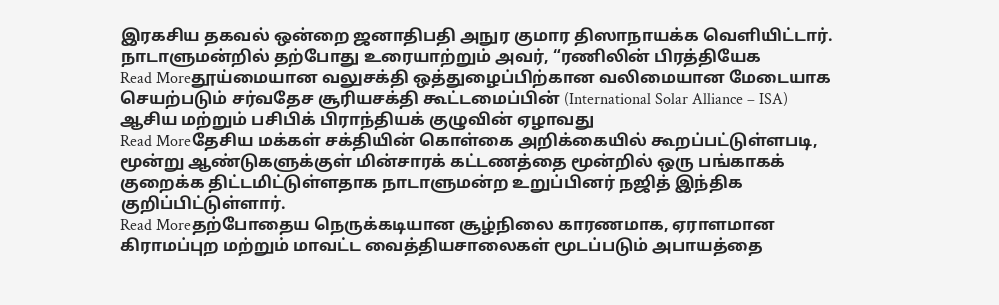இரகசிய தகவல் ஒன்றை ஜனாதிபதி அநுர குமார திஸாநாயக்க வெளியிட்டார். நாடாளுமன்றில் தற்போது உரையாற்றும் அவர், “ரணிலின் பிரத்தியேக
Read Moreதூய்மையான வலுசக்தி ஒத்துழைப்பிற்கான வலிமையான மேடையாக செயற்படும் சர்வதேச சூரியசக்தி கூட்டமைப்பின் (International Solar Alliance – ISA) ஆசிய மற்றும் பசிபிக் பிராந்தியக் குழுவின் ஏழாவது
Read Moreதேசிய மக்கள் சக்தியின் கொள்கை அறிக்கையில் கூறப்பட்டுள்ளபடி, மூன்று ஆண்டுகளுக்குள் மின்சாரக் கட்டணத்தை மூன்றில் ஒரு பங்காகக் குறைக்க திட்டமிட்டுள்ளதாக நாடாளுமன்ற உறுப்பினர் நஜித் இந்திக குறிப்பிட்டுள்ளார்.
Read Moreதற்போதைய நெருக்கடியான சூழ்நிலை காரணமாக, ஏராளமான கிராமப்புற மற்றும் மாவட்ட வைத்தியசாலைகள் மூடப்படும் அபாயத்தை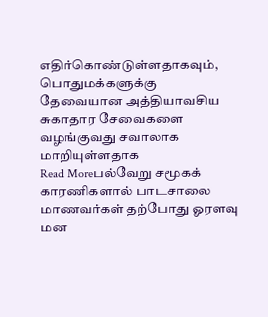எதிர்கொண்டுள்ளதாகவும், பொதுமக்களுக்கு தேவையான அத்தியாவசிய சுகாதார சேவைகளை வழங்குவது சவாலாக மாறியுள்ளதாக
Read Moreபல்வேறு சமூகக் காரணிகளால் பாடசாலை மாணவர்கள் தற்போது ஓரளவு மன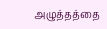அழுத்தத்தை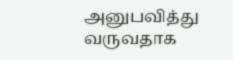அனுபவித்து வருவதாக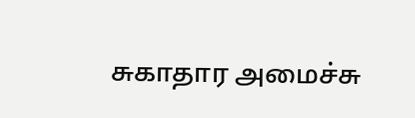சுகாதார அமைச்சு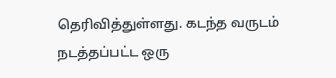தெரிவித்துள்ளது. கடந்த வருடம் நடத்தப்பட்ட ஒரு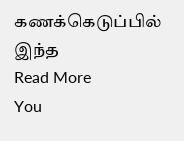கணக்கெடுப்பில் இந்த
Read More
You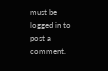must be logged in to post a comment.